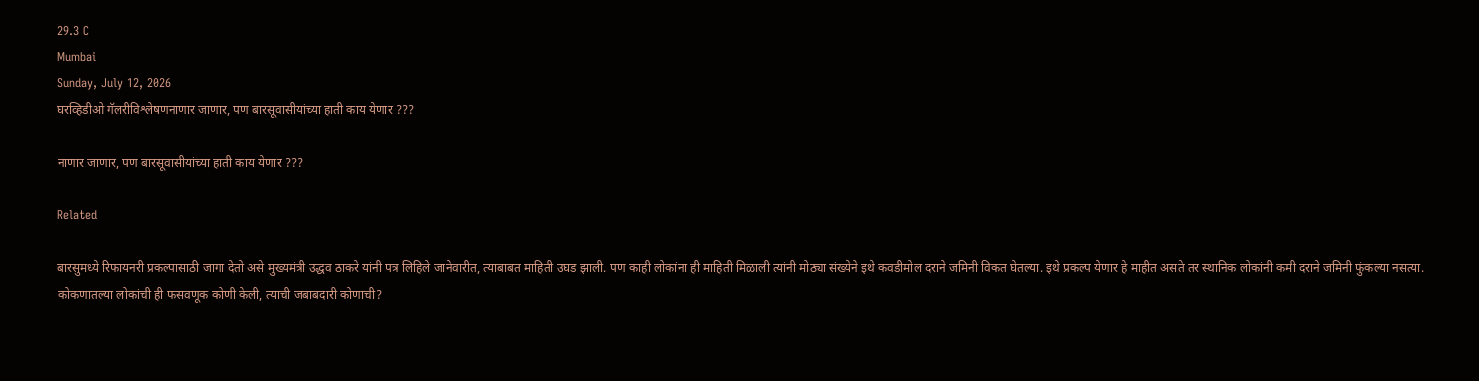29.3 C
Mumbai
Sunday, July 12, 2026
घरव्हिडीओ गॅलरीविश्लेषणनाणार जाणार, पण बारसूवासीयांच्या हाती काय येणार ???

नाणार जाणार, पण बारसूवासीयांच्या हाती काय येणार ???

Related

बारसुमध्ये रिफायनरी प्रकल्पासाठी जागा देतो असे मुख्यमंत्री उद्धव ठाकरे यांनी पत्र लिहिले जानेवारीत, त्याबाबत माहिती उघड झाली. पण काही लोकांना ही माहिती मिळाली त्यांनी मोठ्या संख्येने इथे कवडीमोल दराने जमिनी विकत घेतल्या. इथे प्रकल्प येणार हे माहीत असते तर स्थानिक लोकांनी कमी दराने जमिनी फुंकल्या नसत्या. कोकणातल्या लोकांची ही फसवणूक कोणी केली, त्याची जबाबदारी कोणाची?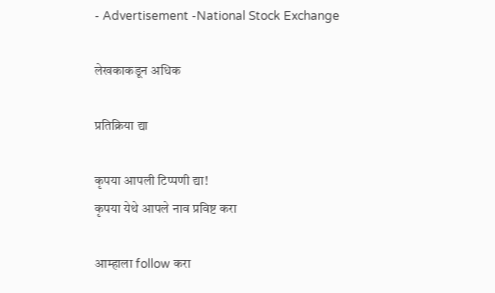- Advertisement -National Stock Exchange

लेखकाकडून अधिक

प्रतिक्रिया द्या

कृपया आपली टिप्पणी द्या!
कृपया येथे आपले नाव प्रविष्ट करा

आम्हाला follow करा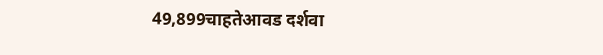49,899चाहतेआवड दर्शवा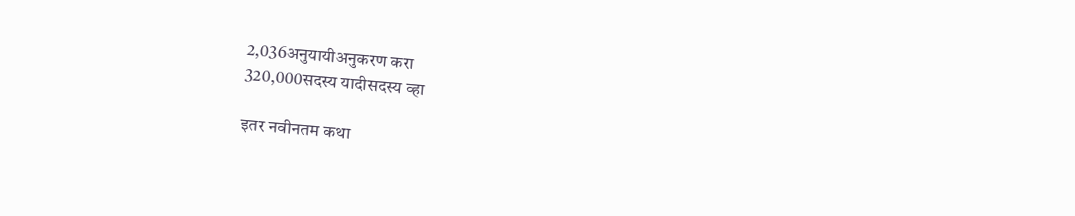2,036अनुयायीअनुकरण करा
320,000सदस्य यादीसदस्य व्हा

इतर नवीनतम कथा